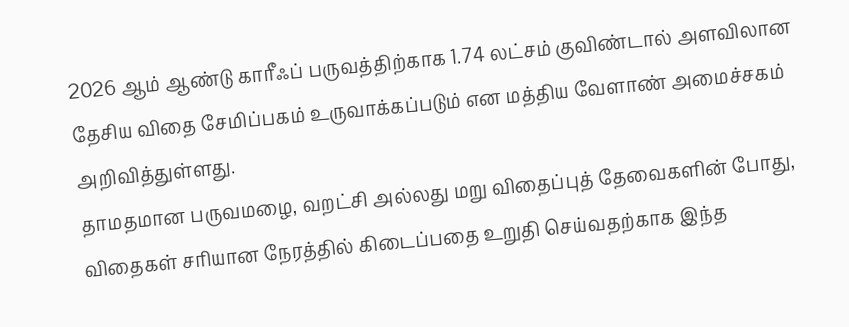2026 ஆம் ஆண்டு காரீஃப் பருவத்திற்காக 1.74 லட்சம் குவிண்டால் அளவிலான தேசிய விதை சேமிப்பகம் உருவாக்கப்படும் என மத்திய வேளாண் அமைச்சகம் அறிவித்துள்ளது.
தாமதமான பருவமழை, வறட்சி அல்லது மறு விதைப்புத் தேவைகளின் போது, விதைகள் சரியான நேரத்தில் கிடைப்பதை உறுதி செய்வதற்காக இந்த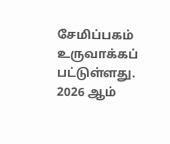சேமிப்பகம் உருவாக்கப் பட்டுள்ளது.
2026 ஆம்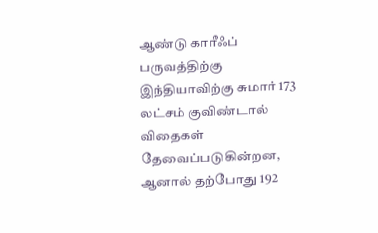ஆண்டு காரீஃப் பருவத்திற்கு இந்தியாவிற்கு சுமார் 173 லட்சம் குவிண்டால் விதைகள் தேவைப்படுகின்றன, ஆனால் தற்போது 192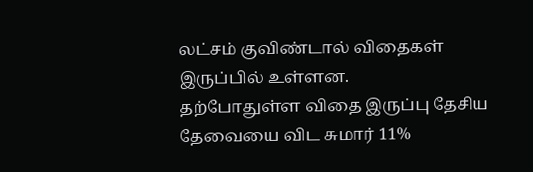லட்சம் குவிண்டால் விதைகள் இருப்பில் உள்ளன.
தற்போதுள்ள விதை இருப்பு தேசிய தேவையை விட சுமார் 11%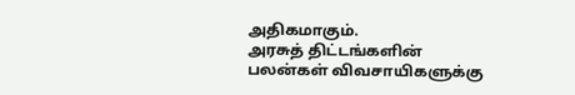அதிகமாகும்.
அரசுத் திட்டங்களின் பலன்கள் விவசாயிகளுக்கு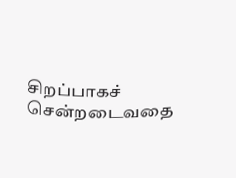சிறப்பாகச் சென்றடைவதை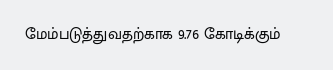மேம்படுத்துவதற்காக 9.76 கோடிக்கும்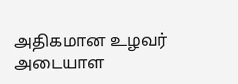அதிகமான உழவர் அடையாள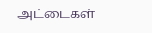அட்டைகள்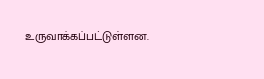உருவாக்கப்பட்டுள்ளன.